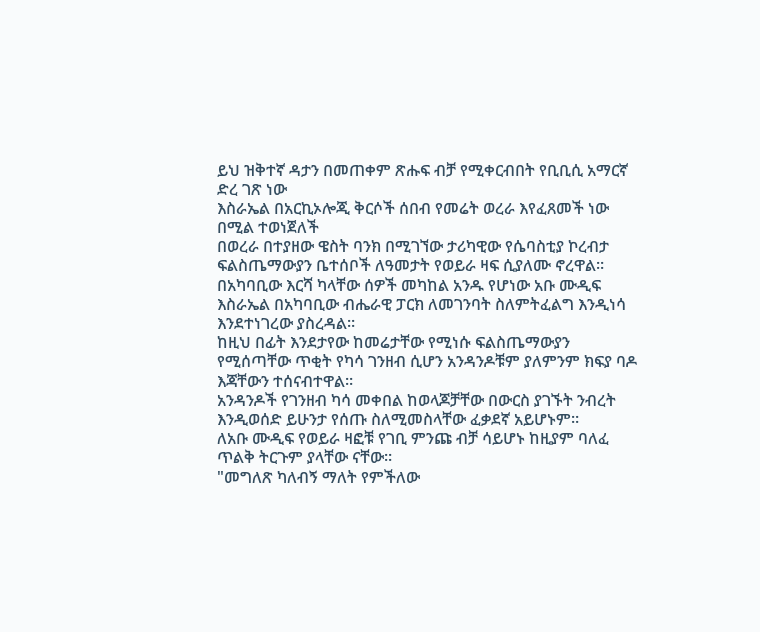ይህ ዝቅተኛ ዳታን በመጠቀም ጽሑፍ ብቻ የሚቀርብበት የቢቢሲ አማርኛ ድረ ገጽ ነው
እስራኤል በአርኪኦሎጂ ቅርሶች ሰበብ የመሬት ወረራ እየፈጸመች ነው በሚል ተወነጀለች
በወረራ በተያዘው ዌስት ባንክ በሚገኘው ታሪካዊው የሴባስቲያ ኮረብታ ፍልስጤማውያን ቤተሰቦች ለዓመታት የወይራ ዛፍ ሲያለሙ ኖረዋል።
በአካባቢው እርሻ ካላቸው ሰዎች መካከል አንዱ የሆነው አቡ ሙዲፍ እስራኤል በአካባቢው ብሔራዊ ፓርክ ለመገንባት ስለምትፈልግ እንዲነሳ እንደተነገረው ያስረዳል።
ከዚህ በፊት እንደታየው ከመሬታቸው የሚነሱ ፍልስጤማውያን የሚሰጣቸው ጥቂት የካሳ ገንዘብ ሲሆን አንዳንዶቹም ያለምንም ክፍያ ባዶ እጃቸውን ተሰናብተዋል።
አንዳንዶች የገንዘብ ካሳ መቀበል ከወላጆቻቸው በውርስ ያገኙት ንብረት እንዲወሰድ ይሁንታ የሰጡ ስለሚመስላቸው ፈቃደኛ አይሆኑም።
ለአቡ ሙዲፍ የወይራ ዛፎቹ የገቢ ምንጩ ብቻ ሳይሆኑ ከዚያም ባለፈ ጥልቅ ትርጉም ያላቸው ናቸው።
"መግለጽ ካለብኝ ማለት የምችለው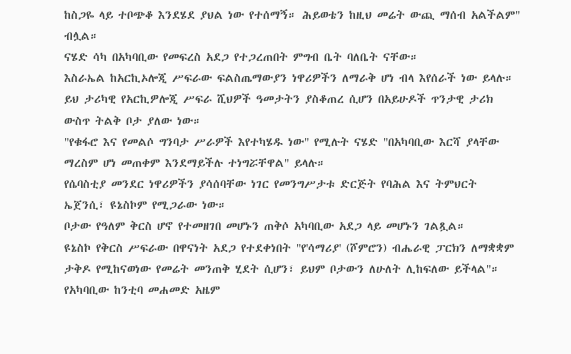ከስጋዬ ላይ ተቦጭቆ እንደሄደ ያህል ነው የተሰማኝ። ሕይወቴን ከዚህ መሬት ውጪ ማሰብ አልችልም" ብሏል።
ናሄድ ሳካ በአካባቢው የመፍረስ አደጋ የተጋረጠበት ምግብ ቤት ባለቤት ናቸው።
እስራኤል ከአርኪኦሎጂ ሥፍራው ፍልስጤማውያን ነዋሪዎችን ለማራቅ ሆነ ብላ እየሰራች ነው ይላሉ።
ይህ ታሪካዊ የአርኪዎሎጂ ሥፍራ ሺህዎች ዓመታትን ያስቆጠረ ሲሆን በአይሁዶች ጥንታዊ ታሪክ ውስጥ ትልቅ ቦታ ያለው ነው።
"የቁፋሮ እና የመልሶ ግንባታ ሥራዎች እየተካሄዱ ነው" የሚሉት ናሄድ "በአካባቢው እርሻ ያላቸው ማረስም ሆነ መጠቀም እንደማይችሉ ተነግሯቸዋል" ይላሉ።
የሴባስቲያ መንደር ነዋሪዎችን ያሳሰባቸው ነገር የመንግሥታቱ ድርጅት የባሕል እና ትምህርት ኤጀንሲ፣ ዩኔስኮም የሚጋራው ነው።
ቦታው የዓለም ቅርስ ሆኖ የተመዘገበ መሆኑን ጠቅሶ አካባቢው አደጋ ላይ መሆኑን ገልጿል።
ዩኔስኮ የቅርስ ሥፍራው በዋናነት አደጋ የተደቀነበት "የ'ሳማሪያ' (ሾምሮን) ብሔራዊ ፓርክን ለማቋቋም ታቅዶ የሚከናወነው የመሬት መንጠቅ ሂደት ሲሆን፣ ይህም ቦታውን ለሁለት ሊከፍለው ይችላል"።
የአካባቢው ከንቲባ መሐመድ አዜም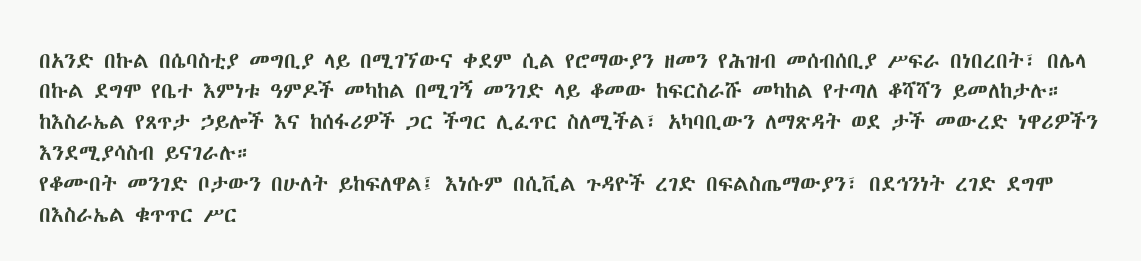በአንድ በኩል በሴባስቲያ መግቢያ ላይ በሚገኘውና ቀደም ሲል የሮማውያን ዘመን የሕዝብ መሰብሰቢያ ሥፍራ በነበረበት፣ በሌላ በኩል ደግሞ የቤተ እምነቱ ዓምዶች መካከል በሚገኝ መንገድ ላይ ቆመው ከፍርስራሹ መካከል የተጣለ ቆሻሻን ይመለከታሉ።
ከእስራኤል የጸጥታ ኃይሎች እና ከሰፋሪዎች ጋር ችግር ሊፈጥር ስለሚችል፣ አካባቢውን ለማጽዳት ወደ ታች መውረድ ነዋሪዎችን እንደሚያሳስብ ይናገራሉ።
የቆሙበት መንገድ ቦታውን በሁለት ይከፍለዋል፤ እነሱም በሲቪል ጉዳዮች ረገድ በፍልስጤማውያን፣ በደኅንነት ረገድ ደግሞ በእስራኤል ቁጥጥር ሥር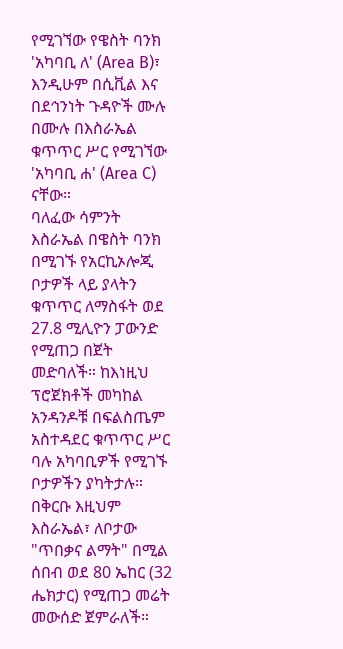የሚገኘው የዌስት ባንክ 'አካባቢ ለ' (Area B)፣ እንዲሁም በሲቪል እና በደኅንነት ጉዳዮች ሙሉ በሙሉ በእስራኤል ቁጥጥር ሥር የሚገኘው 'አካባቢ ሐ' (Area C) ናቸው።
ባለፈው ሳምንት እስራኤል በዌስት ባንክ በሚገኙ የአርኪኦሎጂ ቦታዎች ላይ ያላትን ቁጥጥር ለማስፋት ወደ 27.8 ሚሊዮን ፓውንድ የሚጠጋ በጀት መድባለች። ከእነዚህ ፕሮጀክቶች መካከል አንዳንዶቹ በፍልስጤም አስተዳደር ቁጥጥር ሥር ባሉ አካባቢዎች የሚገኙ ቦታዎችን ያካትታሉ።
በቅርቡ እዚህም እስራኤል፣ ለቦታው "ጥበቃና ልማት" በሚል ሰበብ ወደ 80 ኤከር (32 ሔክታር) የሚጠጋ መሬት መውሰድ ጀምራለች።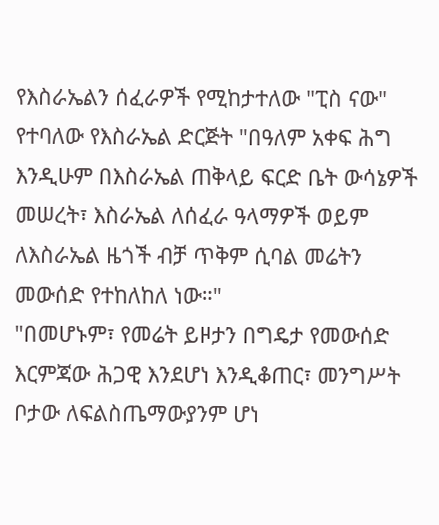የእስራኤልን ሰፈራዎች የሚከታተለው "ፒስ ናው" የተባለው የእስራኤል ድርጅት "በዓለም አቀፍ ሕግ እንዲሁም በእስራኤል ጠቅላይ ፍርድ ቤት ውሳኔዎች መሠረት፣ እስራኤል ለሰፈራ ዓላማዎች ወይም ለእስራኤል ዜጎች ብቻ ጥቅም ሲባል መሬትን መውሰድ የተከለከለ ነው።"
"በመሆኑም፣ የመሬት ይዞታን በግዴታ የመውሰድ እርምጃው ሕጋዊ እንደሆነ እንዲቆጠር፣ መንግሥት ቦታው ለፍልስጤማውያንም ሆነ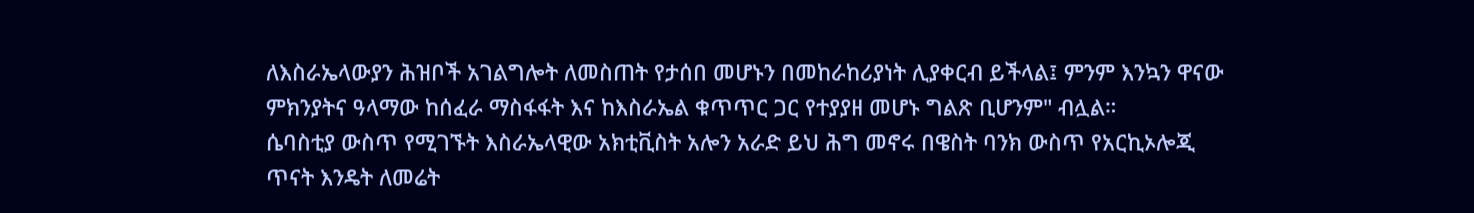ለእስራኤላውያን ሕዝቦች አገልግሎት ለመስጠት የታሰበ መሆኑን በመከራከሪያነት ሊያቀርብ ይችላል፤ ምንም እንኳን ዋናው ምክንያትና ዓላማው ከሰፈራ ማስፋፋት እና ከእስራኤል ቁጥጥር ጋር የተያያዘ መሆኑ ግልጽ ቢሆንም" ብሏል።
ሴባስቲያ ውስጥ የሚገኙት እስራኤላዊው አክቲቪስት አሎን አራድ ይህ ሕግ መኖሩ በዌስት ባንክ ውስጥ የአርኪኦሎጂ ጥናት እንዴት ለመሬት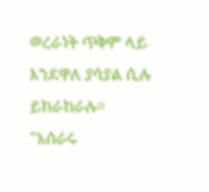ወረራነት ጥቅም ላይ እንደዋለ ያሳያል ሲሉ ይከራከራሉ።
"አሰራሩ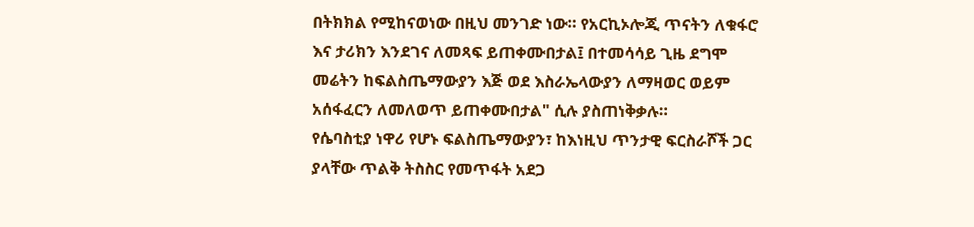በትክክል የሚከናወነው በዚህ መንገድ ነው። የአርኪኦሎጂ ጥናትን ለቁፋሮ እና ታሪክን እንደገና ለመጻፍ ይጠቀሙበታል፤ በተመሳሳይ ጊዜ ደግሞ መሬትን ከፍልስጤማውያን እጅ ወደ እስራኤላውያን ለማዛወር ወይም አሰፋፈርን ለመለወጥ ይጠቀሙበታል" ሲሉ ያስጠነቅቃሉ።
የሴባስቲያ ነዋሪ የሆኑ ፍልስጤማውያን፣ ከእነዚህ ጥንታዊ ፍርስራሾች ጋር ያላቸው ጥልቅ ትስስር የመጥፋት አደጋ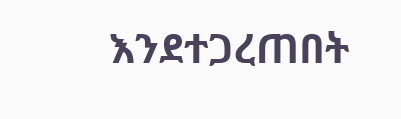እንደተጋረጠበት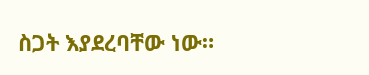ስጋት እያደረባቸው ነው።